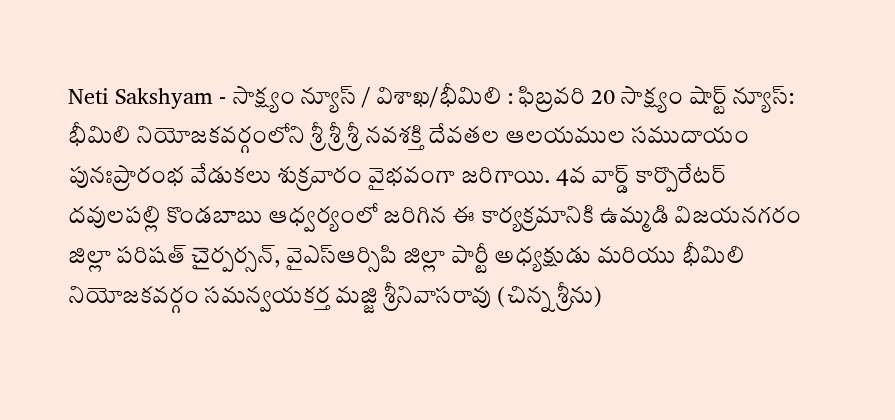Neti Sakshyam - సాక్ష్యం న్యూస్ / విశాఖ/భీమిలి : ఫిబ్రవరి 20 సాక్ష్యం షార్ట్ న్యూస్: భీమిలి నియోజకవర్గంలోని శ్రీ శ్రీ శ్రీ నవశక్తి దేవతల ఆలయముల సముదాయం పునఃప్రారంభ వేడుకలు శుక్రవారం వైభవంగా జరిగాయి. 4వ వార్డ్ కార్పొరేటర్ దవులపల్లి కొండబాబు ఆధ్వర్యంలో జరిగిన ఈ కార్యక్రమానికి ఉమ్మడి విజయనగరం జిల్లా పరిషత్ చైర్పర్సన్, వైఎస్ఆర్సిపి జిల్లా పార్టీ అధ్యక్షుడు మరియు భీమిలి నియోజకవర్గం సమన్వయకర్త మజ్జి శ్రీనివాసరావు (చిన్న శ్రీను)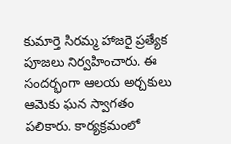కుమార్తె సిరమ్మ హాజరై ప్రత్యేక పూజలు నిర్వహించారు. ఈ సందర్భంగా ఆలయ అర్చకులు ఆమెకు ఘన స్వాగతం పలికారు. కార్యక్రమంలో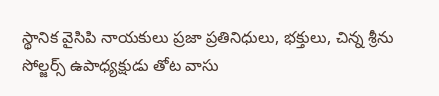స్థానిక వైసిపి నాయకులు ప్రజా ప్రతినిధులు, భక్తులు, చిన్న శ్రీను సోల్జర్స్ ఉపాధ్యక్షుడు తోట వాసు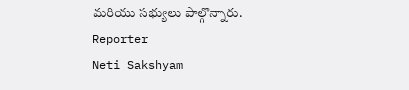మరియు సభ్యులు పాల్గొన్నారు.
Reporter
Neti Sakshyam